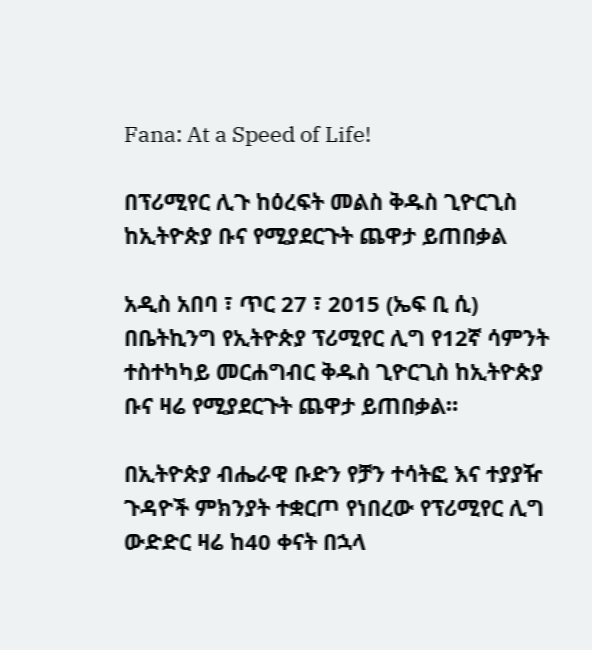Fana: At a Speed of Life!

በፕሪሚየር ሊጉ ከዕረፍት መልስ ቅዱስ ጊዮርጊስ ከኢትዮጵያ ቡና የሚያደርጉት ጨዋታ ይጠበቃል

አዲስ አበባ ፣ ጥር 27 ፣ 2015 (ኤፍ ቢ ሲ) በቤትኪንግ የኢትዮጵያ ፕሪሚየር ሊግ የ12ኛ ሳምንት ተስተካካይ መርሐግብር ቅዱስ ጊዮርጊስ ከኢትዮጵያ ቡና ዛሬ የሚያደርጉት ጨዋታ ይጠበቃል።

በኢትዮጵያ ብሔራዊ ቡድን የቻን ተሳትፎ እና ተያያዥ ጉዳዮች ምክንያት ተቋርጦ የነበረው የፕሪሚየር ሊግ ውድድር ዛሬ ከ40 ቀናት በኋላ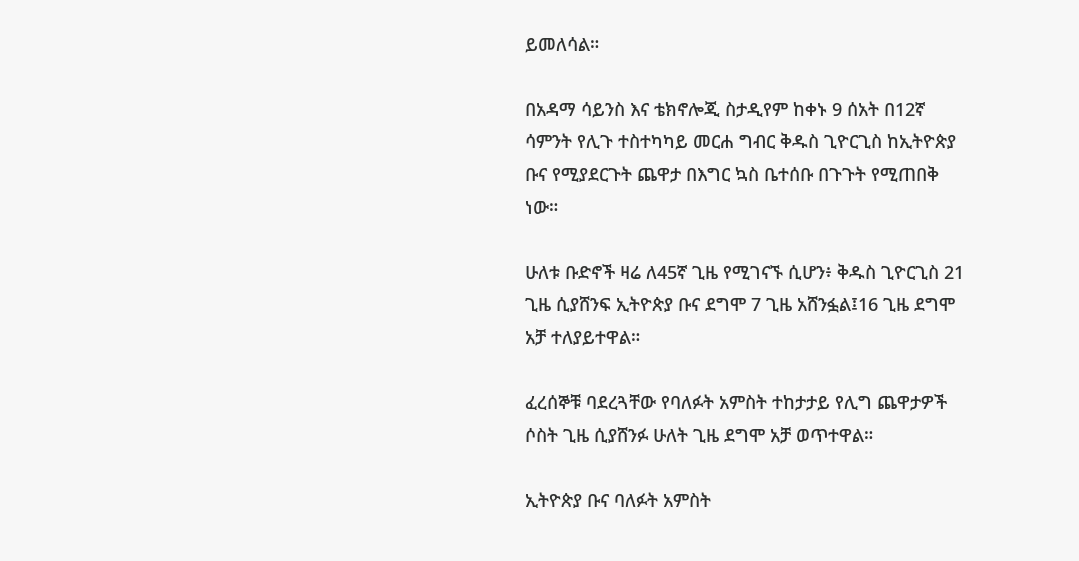ይመለሳል።

በአዳማ ሳይንስ እና ቴክኖሎጂ ስታዲየም ከቀኑ 9 ሰአት በ12ኛ ሳምንት የሊጉ ተስተካካይ መርሐ ግብር ቅዱስ ጊዮርጊስ ከኢትዮጵያ ቡና የሚያደርጉት ጨዋታ በእግር ኳስ ቤተሰቡ በጉጉት የሚጠበቅ ነው።

ሁለቱ ቡድኖች ዛሬ ለ45ኛ ጊዜ የሚገናኙ ሲሆን፥ ቅዱስ ጊዮርጊስ 21 ጊዜ ሲያሸንፍ ኢትዮጵያ ቡና ደግሞ 7 ጊዜ አሸንፏል፤16 ጊዜ ደግሞ አቻ ተለያይተዋል።

ፈረሰኞቹ ባደረጓቸው የባለፉት አምስት ተከታታይ የሊግ ጨዋታዎች ሶስት ጊዜ ሲያሸንፉ ሁለት ጊዜ ደግሞ አቻ ወጥተዋል።

ኢትዮጵያ ቡና ባለፉት አምስት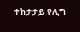ተከታታይ የሊግ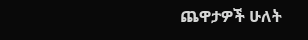ጨዋታዎች ሁለት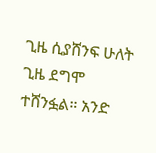ጊዜ ሲያሸንፍ ሁለት ጊዜ ደግሞ ተሸንፏል። አንድ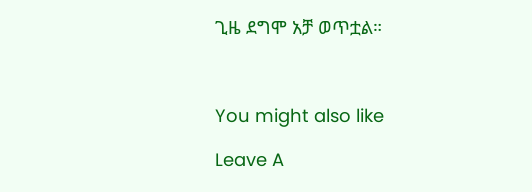ጊዜ ደግሞ አቻ ወጥቷል።



You might also like

Leave A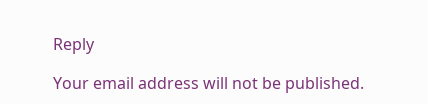Reply

Your email address will not be published.